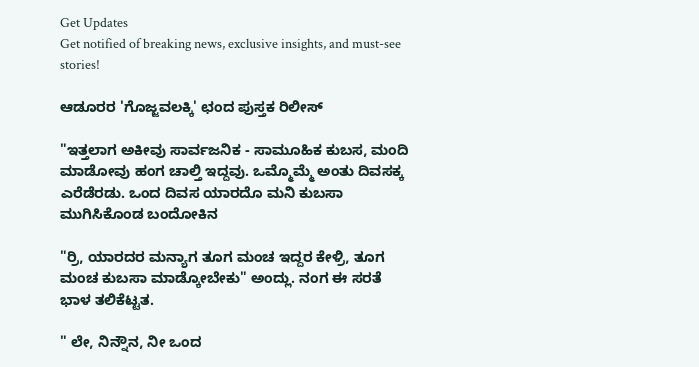Get Updates
Get notified of breaking news, exclusive insights, and must-see stories!

ಆಡೂರರ 'ಗೊಜ್ಜವಲಕ್ಕಿ' ಛಂದ ಪುಸ್ತಕ ರಿಲೀಸ್

"ಇತ್ತಲಾಗ ಅಕೀವು ಸಾರ್ವಜನಿಕ - ಸಾಮೂಹಿಕ ಕುಬಸ, ಮಂದಿ ಮಾಡೋವು ಹಂಗ ಚಾಲ್ತಿ ಇದ್ದವು. ಒಮ್ಮೊಮ್ಮೆ ಅಂತು ದಿವಸಕ್ಕ ಎರೆಡೆರಡು. ಒಂದ ದಿವಸ ಯಾರದೊ ಮನಿ ಕುಬಸಾ ಮುಗಿಸಿಕೊಂಡ ಬಂದೋಕಿನ

"ರ್ರಿ, ಯಾರದರ ಮನ್ಯಾಗ ತೂಗ ಮಂಚ ಇದ್ದರ ಕೇಳ್ರಿ, ತೂಗ ಮಂಚ ಕುಬಸಾ ಮಾಡ್ಕೋಬೇಕು" ಅಂದ್ಲು. ನಂಗ ಈ ಸರತೆ ಭಾಳ ತಲಿಕೆಟ್ಟತ.

" ಲೇ, ನಿನ್ನೌನ, ನೀ ಒಂದ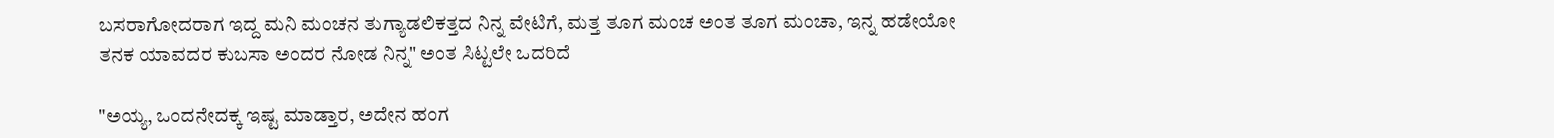ಬಸರಾಗೋದರಾಗ ಇದ್ದ ಮನಿ ಮಂಚನ ತುಗ್ಯಾಡಲಿಕತ್ತದ ನಿನ್ನ ವೇಟಿಗೆ, ಮತ್ತ ತೂಗ ಮಂಚ ಅಂತ ತೂಗ ಮಂಚಾ, ಇನ್ನ ಹಡೇಯೋ ತನಕ ಯಾವದರ ಕುಬಸಾ ಅಂದರ ನೋಡ ನಿನ್ನ" ಅಂತ ಸಿಟ್ಟಲೇ ಒದರಿದೆ

"ಅಯ್ಯ, ಒಂದನೇದಕ್ಕ ಇಷ್ಟ ಮಾಡ್ತಾರ, ಅದೇನ ಹಂಗ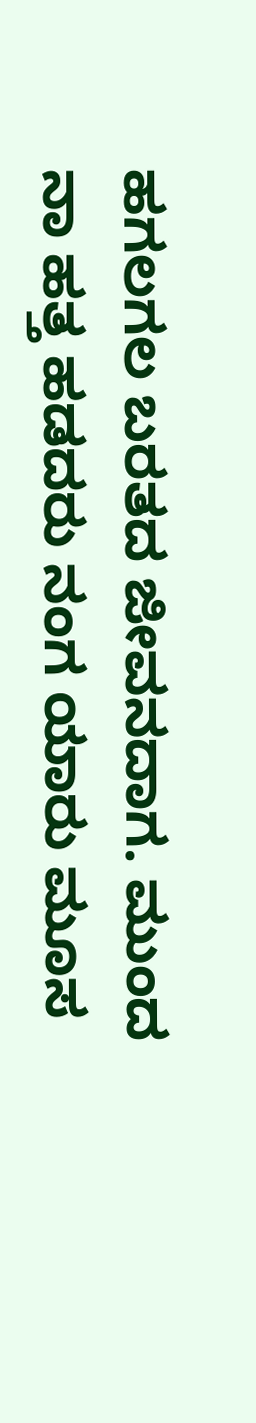ಹಗಲಗಲ ಬರತದ ಜೀವನದಾಗ. ಮುಂದ ನಾ ಹತ್ತ ಹಡದರು ನಂಗ ಯಾರು ಮೂಸ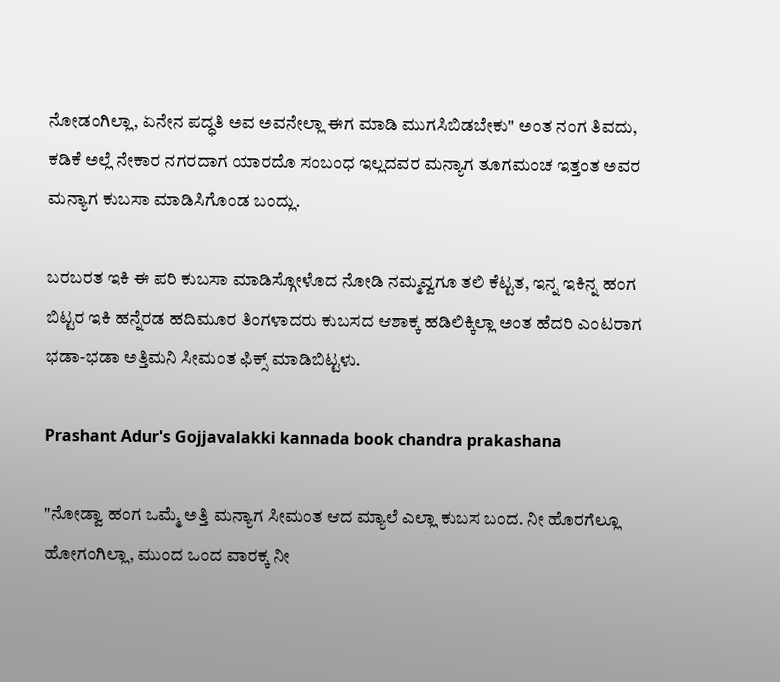ನೋಡಂಗಿಲ್ಲಾ, ಏನೇನ ಪದ್ಧತಿ ಅವ ಅವನೇಲ್ಲಾ ಈಗ ಮಾಡಿ ಮುಗಸಿಬಿಡಬೇಕು" ಅಂತ ನಂಗ ತಿವದು, ಕಡಿಕೆ ಅಲ್ಲೆ ನೇಕಾರ ನಗರದಾಗ ಯಾರದೊ ಸಂಬಂಧ ಇಲ್ಲದವರ ಮನ್ಯಾಗ ತೂಗಮಂಚ ಇತ್ತಂತ ಅವರ ಮನ್ಯಾಗ ಕುಬಸಾ ಮಾಡಿಸಿಗೊಂಡ ಬಂದ್ಲು.

ಬರಬರತ ಇಕಿ ಈ ಪರಿ ಕುಬಸಾ ಮಾಡಿಸ್ಗೋಳೊದ ನೋಡಿ ನಮ್ಮವ್ವಗೂ ತಲಿ ಕೆಟ್ಟತ, ಇನ್ನ ಇಕಿನ್ನ ಹಂಗ ಬಿಟ್ಟರ ಇಕಿ ಹನ್ನೆರಡ ಹದಿಮೂರ ತಿಂಗಳಾದರು ಕುಬಸದ ಆಶಾಕ್ಕ ಹಡಿಲಿಕ್ಕಿಲ್ಲಾ ಅಂತ ಹೆದರಿ ಎಂಟರಾಗ ಭಡಾ-ಭಡಾ ಅತ್ತಿಮನಿ ಸೀಮಂತ ಫಿಕ್ಸ್ ಮಾಡಿಬಿಟ್ಟಳು.

Prashant Adur's Gojjavalakki kannada book chandra prakashana

"ನೋಡ್ವಾ ಹಂಗ ಒಮ್ಮೆ ಅತ್ತಿ ಮನ್ಯಾಗ ಸೀಮಂತ ಆದ ಮ್ಯಾಲೆ ಎಲ್ಲಾ ಕುಬಸ ಬಂದ. ನೀ ಹೊರಗೆಲ್ಲೂ ಹೋಗಂಗಿಲ್ಲಾ, ಮುಂದ ಒಂದ ವಾರಕ್ಕ ನೀ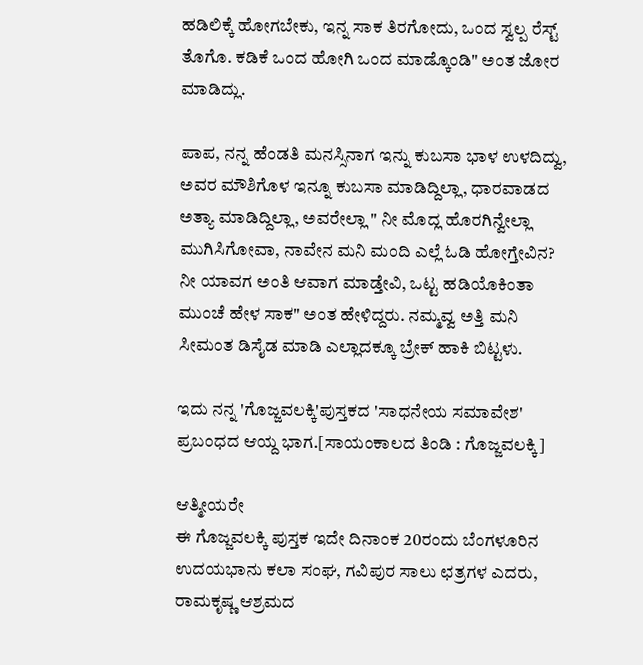ಹಡಿಲಿಕ್ಕೆ ಹೋಗಬೇಕು, ಇನ್ನ ಸಾಕ ತಿರಗೋದು, ಒಂದ ಸ್ವಲ್ಪ ರೆಸ್ಟ್ ತೊಗೊ. ಕಡಿಕೆ ಒಂದ ಹೋಗಿ ಒಂದ ಮಾಡ್ಕೊಂಡಿ" ಅಂತ ಜೋರ ಮಾಡಿದ್ಲು.

ಪಾಪ, ನನ್ನ ಹೆಂಡತಿ ಮನಸ್ಸಿನಾಗ ಇನ್ನು ಕುಬಸಾ ಭಾಳ ಉಳದಿದ್ವು, ಅವರ ಮೌಶಿಗೊಳ ಇನ್ನೂ ಕುಬಸಾ ಮಾಡಿದ್ದಿಲ್ಲಾ, ಧಾರವಾಡದ ಅತ್ಯಾ ಮಾಡಿದ್ದಿಲ್ಲಾ, ಅವರೇಲ್ಲಾ " ನೀ ಮೊದ್ಲ ಹೊರಗಿನ್ವೇಲ್ಲಾ ಮುಗಿಸಿಗೋವಾ, ನಾವೇನ ಮನಿ ಮಂದಿ ಎಲ್ಲೆ ಓಡಿ ಹೋಗ್ತೇವಿನ? ನೀ ಯಾವಗ ಅಂತಿ ಆವಾಗ ಮಾಡ್ತೇವಿ, ಒಟ್ಟ ಹಡಿಯೊಕಿಂತಾ ಮುಂಚೆ ಹೇಳ ಸಾಕ" ಅಂತ ಹೇಳಿದ್ದರು. ನಮ್ಮವ್ವ ಅತ್ತಿ ಮನಿ ಸೀಮಂತ ಡಿಸೈಡ ಮಾಡಿ ಎಲ್ಲಾದಕ್ಕೂ ಬ್ರೇಕ್ ಹಾಕಿ ಬಿಟ್ಟಳು.

ಇದು ನನ್ನ 'ಗೊಜ್ಜವಲಕ್ಕಿ'ಪುಸ್ತಕದ 'ಸಾಧನೇಯ ಸಮಾವೇಶ' ಪ್ರಬಂಧದ ಆಯ್ದ ಭಾಗ.[ಸಾಯಂಕಾಲದ ತಿಂಡಿ : ಗೊಜ್ಜವಲಕ್ಕಿ]

ಆತ್ಮೀಯರೇ
ಈ ಗೊಜ್ಜವಲಕ್ಕಿ ಪುಸ್ತಕ ಇದೇ ದಿನಾಂಕ 20ರಂದು ಬೆಂಗಳೂರಿನ ಉದಯಭಾನು ಕಲಾ ಸಂಘ, ಗವಿಪುರ ಸಾಲು ಛತ್ರಗಳ ಎದರು, ರಾಮಕೃಷ್ಣ ಆಶ್ರಮದ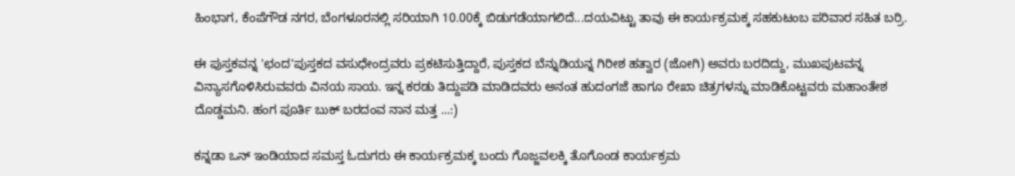ಹಿಂಭಾಗ, ಕೆಂಪೆಗೌಡ ನಗರ, ಬೆಂಗಳೂರನಲ್ಲಿ ಸರಿಯಾಗಿ 10.00ಕ್ಕೆ ಬಿಡುಗಡೆಯಾಗಲಿದೆ...ದಯವಿಟ್ಟು ತಾವು ಈ ಕಾರ್ಯಕ್ರಮಕ್ಕ ಸಹಕುಟಂಬ ಪರಿವಾರ ಸಹಿತ ಬರ್ರಿ.

ಈ ಪುಸ್ತಕವನ್ನ 'ಛಂದ'ಪುಸ್ತಕದ ವಸುಧೇಂದ್ರವರು ಪ್ರಕಟಿಸುತ್ತಿದ್ದಾರೆ, ಪುಸ್ತಕದ ಬೆನ್ನುಡಿಯನ್ನ ಗಿರೀಶ ಹತ್ವಾರ (ಜೋಗಿ) ಅವರು ಬರದಿದ್ದು, ಮುಖಪುಟವನ್ನ ವಿನ್ಯಾಸಗೊಳಿಸಿರುವವರು ವಿನಯ ಸಾಯ. ಇನ್ನ ಕರಡು ತಿದ್ದುಪಡಿ ಮಾಡಿದವರು ಅನಂತ ಹುದಂಗಜೆ ಹಾಗೂ ರೇಖಾ ಚಿತ್ರಗಳನ್ನು ಮಾಡಿಕೊಟ್ಟವರು ಮಹಾಂತೇಶ ದೊಡ್ಡಮನಿ. ಹಂಗ ಪೂರ್ತಿ ಬುಕ್ ಬರದಂವ ನಾನ ಮತ್ತ ...:)

ಕನ್ನಡಾ ಒನ್ ಇಂಡಿಯಾದ ಸಮಸ್ತ ಓದುಗರು ಈ ಕಾರ್ಯಕ್ರಮಕ್ಕ ಬಂದು ಗೊಜ್ಜವಲಕ್ಕಿ ತೊಗೊಂಡ ಕಾರ್ಯಕ್ರಮ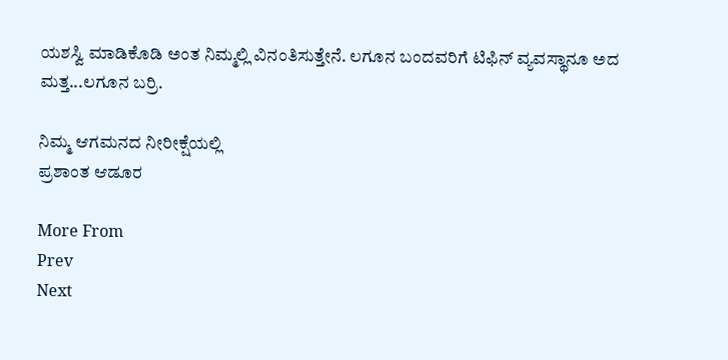ಯಶಸ್ವಿ ಮಾಡಿಕೊಡಿ ಅಂತ ನಿಮ್ಮಲ್ಲಿ ವಿನಂತಿಸುತ್ತೇನೆ. ಲಗೂನ ಬಂದವರಿಗೆ ಟಿಫಿನ್ ವ್ಯವಸ್ಥಾನೂ ಅದ ಮತ್ತ...ಲಗೂನ ಬರ್ರಿ.

ನಿಮ್ಮ ಆಗಮನದ ನೀರೀಕ್ಷೆಯಲ್ಲಿ
ಪ್ರಶಾಂತ ಆಡೂರ

More From
Prev
Next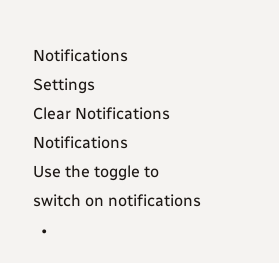Notifications
Settings
Clear Notifications
Notifications
Use the toggle to switch on notifications
  •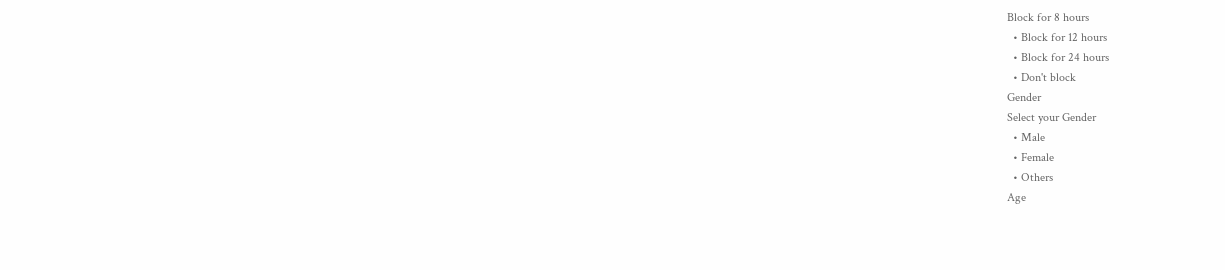Block for 8 hours
  • Block for 12 hours
  • Block for 24 hours
  • Don't block
Gender
Select your Gender
  • Male
  • Female
  • Others
Age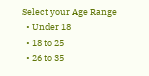Select your Age Range
  • Under 18
  • 18 to 25
  • 26 to 35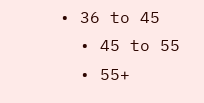• 36 to 45
  • 45 to 55
  • 55+